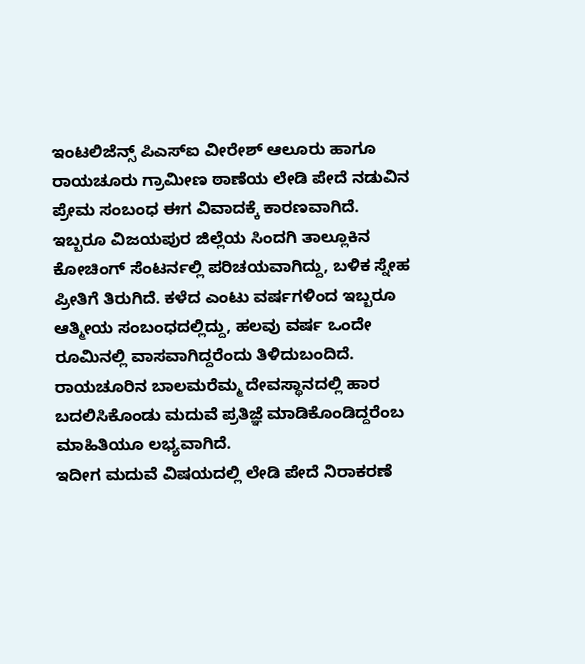ಇಂಟಲಿಜೆನ್ಸ್ ಪಿಎಸ್ಐ ವೀರೇಶ್ ಆಲೂರು ಹಾಗೂ ರಾಯಚೂರು ಗ್ರಾಮೀಣ ಠಾಣೆಯ ಲೇಡಿ ಪೇದೆ ನಡುವಿನ ಪ್ರೇಮ ಸಂಬಂಧ ಈಗ ವಿವಾದಕ್ಕೆ ಕಾರಣವಾಗಿದೆ.
ಇಬ್ಬರೂ ವಿಜಯಪುರ ಜಿಲ್ಲೆಯ ಸಿಂದಗಿ ತಾಲ್ಲೂಕಿನ ಕೋಚಿಂಗ್ ಸೆಂಟರ್ನಲ್ಲಿ ಪರಿಚಯವಾಗಿದ್ದು, ಬಳಿಕ ಸ್ನೇಹ ಪ್ರೀತಿಗೆ ತಿರುಗಿದೆ. ಕಳೆದ ಎಂಟು ವರ್ಷಗಳಿಂದ ಇಬ್ಬರೂ ಆತ್ಮೀಯ ಸಂಬಂಧದಲ್ಲಿದ್ದು, ಹಲವು ವರ್ಷ ಒಂದೇ ರೂಮಿನಲ್ಲಿ ವಾಸವಾಗಿದ್ದರೆಂದು ತಿಳಿದುಬಂದಿದೆ.
ರಾಯಚೂರಿನ ಬಾಲಮರೆಮ್ಮ ದೇವಸ್ಥಾನದಲ್ಲಿ ಹಾರ ಬದಲಿಸಿಕೊಂಡು ಮದುವೆ ಪ್ರತಿಜ್ಞೆ ಮಾಡಿಕೊಂಡಿದ್ದರೆಂಬ ಮಾಹಿತಿಯೂ ಲಭ್ಯವಾಗಿದೆ.
ಇದೀಗ ಮದುವೆ ವಿಷಯದಲ್ಲಿ ಲೇಡಿ ಪೇದೆ ನಿರಾಕರಣೆ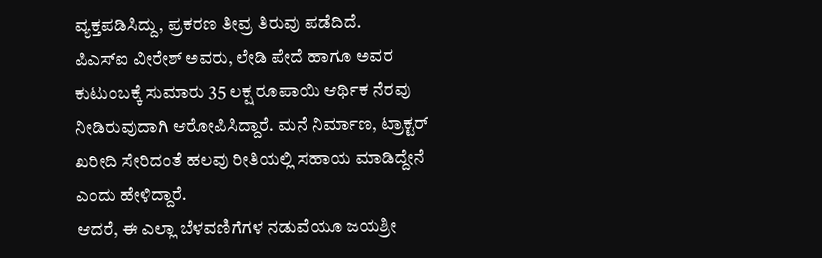ವ್ಯಕ್ತಪಡಿಸಿದ್ದು, ಪ್ರಕರಣ ತೀವ್ರ ತಿರುವು ಪಡೆದಿದೆ.
ಪಿಎಸ್ಐ ವೀರೇಶ್ ಅವರು, ಲೇಡಿ ಪೇದೆ ಹಾಗೂ ಅವರ ಕುಟುಂಬಕ್ಕೆ ಸುಮಾರು 35 ಲಕ್ಷ ರೂಪಾಯಿ ಆರ್ಥಿಕ ನೆರವು ನೀಡಿರುವುದಾಗಿ ಆರೋಪಿಸಿದ್ದಾರೆ. ಮನೆ ನಿರ್ಮಾಣ, ಟ್ರಾಕ್ಟರ್ ಖರೀದಿ ಸೇರಿದಂತೆ ಹಲವು ರೀತಿಯಲ್ಲಿ ಸಹಾಯ ಮಾಡಿದ್ದೇನೆ ಎಂದು ಹೇಳಿದ್ದಾರೆ.
ಆದರೆ, ಈ ಎಲ್ಲಾ ಬೆಳವಣಿಗೆಗಳ ನಡುವೆಯೂ ಜಯಶ್ರೀ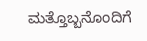ಮತ್ತೊಬ್ಬನೊಂದಿಗೆ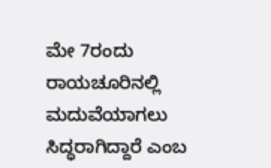ಮೇ 7ರಂದು ರಾಯಚೂರಿನಲ್ಲಿ ಮದುವೆಯಾಗಲು ಸಿದ್ಧರಾಗಿದ್ದಾರೆ ಎಂಬ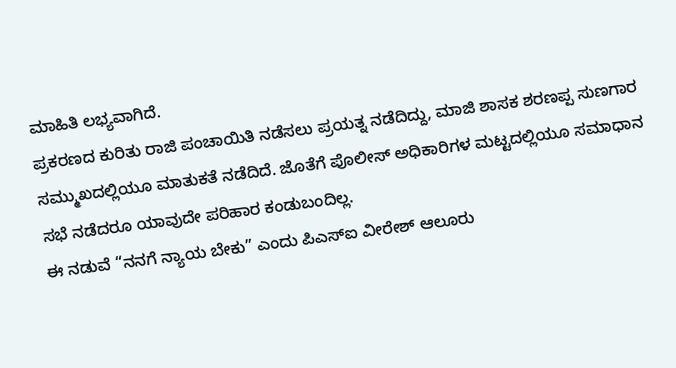ಮಾಹಿತಿ ಲಭ್ಯವಾಗಿದೆ.
ಪ್ರಕರಣದ ಕುರಿತು ರಾಜಿ ಪಂಚಾಯಿತಿ ನಡೆಸಲು ಪ್ರಯತ್ನ ನಡೆದಿದ್ದು, ಮಾಜಿ ಶಾಸಕ ಶರಣಪ್ಪ ಸುಣಗಾರ ಸಮ್ಮುಖದಲ್ಲಿಯೂ ಮಾತುಕತೆ ನಡೆದಿದೆ. ಜೊತೆಗೆ ಪೊಲೀಸ್ ಅಧಿಕಾರಿಗಳ ಮಟ್ಟದಲ್ಲಿಯೂ ಸಮಾಧಾನ ಸಭೆ ನಡೆದರೂ ಯಾವುದೇ ಪರಿಹಾರ ಕಂಡುಬಂದಿಲ್ಲ.
ಈ ನಡುವೆ “ನನಗೆ ನ್ಯಾಯ ಬೇಕು” ಎಂದು ಪಿಎಸ್ಐ ವೀರೇಶ್ ಆಲೂರು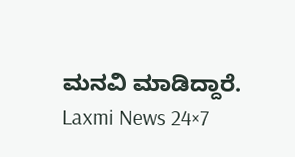ಮನವಿ ಮಾಡಿದ್ದಾರೆ.
Laxmi News 24×7